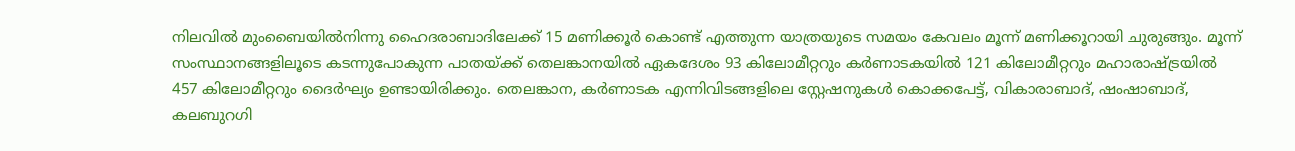നിലവിൽ മുംബൈയിൽനിന്നു ഹൈദരാബാദിലേക്ക് 15 മണിക്കൂർ കൊണ്ട് എത്തുന്ന യാത്രയുടെ സമയം കേവലം മൂന്ന് മണിക്കൂറായി ചുരുങ്ങും. മൂന്ന് സംസ്ഥാനങ്ങളിലൂടെ കടന്നുപോകുന്ന പാതയ്ക്ക് തെലങ്കാനയിൽ ഏകദേശം 93 കിലോമീറ്ററും കർണാടകയിൽ 121 കിലോമീറ്ററും മഹാരാഷ്ട്രയിൽ 457 കിലോമീറ്ററും ദൈർഘ്യം ഉണ്ടായിരിക്കും. തെലങ്കാന, കർണാടക എന്നിവിടങ്ങളിലെ സ്റ്റേഷനുകൾ കൊക്കപേട്ട്, വികാരാബാദ്, ഷംഷാബാദ്, കലബുറഗി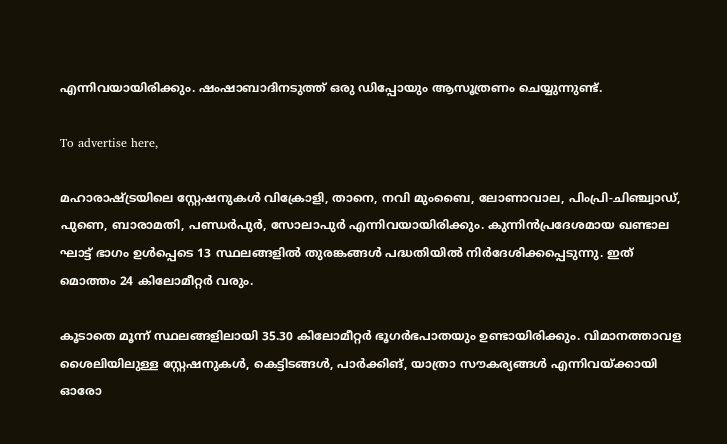എന്നിവയായിരിക്കും. ഷംഷാബാദിനടുത്ത് ഒരു ഡിപ്പോയും ആസൂത്രണം ചെയ്യുന്നുണ്ട്.

To advertise here,

മഹാരാഷ്ട്രയിലെ സ്റ്റേഷനുകൾ വിക്രോളി, താനെ, നവി മുംബൈ, ലോണാവാല, പിംപ്രി-ചിഞ്ച്വാഡ്, പുണെ, ബാരാമതി, പണ്ഡർപുർ, സോലാപുർ എന്നിവയായിരിക്കും. കുന്നിൻപ്രദേശമായ ഖണ്ടാല ഘാട്ട് ഭാഗം ഉൾപ്പെടെ 13 സ്ഥലങ്ങളിൽ തുരങ്കങ്ങൾ പദ്ധതിയിൽ നിർദേശിക്കപ്പെടുന്നു. ഇത് മൊത്തം 24 കിലോമീറ്റർ വരും.

കൂടാതെ മൂന്ന് സ്ഥലങ്ങളിലായി 35.30 കിലോമീറ്റർ ഭൂഗർഭപാതയും ഉണ്ടായിരിക്കും. വിമാനത്താവള ശൈലിയിലുള്ള സ്റ്റേഷനുകൾ, കെട്ടിടങ്ങൾ, പാർക്കിങ്, യാത്രാ സൗകര്യങ്ങൾ എന്നിവയ്ക്കായി ഓരോ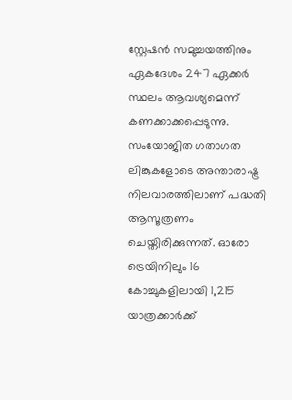സ്റ്റേഷൻ സമുച്ചയത്തിനും ഏകദേശം 247 ഏക്കർ സ്ഥലം ആവശ്യമെന്ന് കണക്കാക്കപ്പെടുന്നു. സംയോജിത ഗതാഗത ലിങ്കുകളോടെ അന്താരാഷ്ട്ര നിലവാരത്തിലാണ് പദ്ധതി ആസൂത്രണം ചെയ്തിരിക്കുന്നത്. ഓരോ ട്രെയിനിലും 16 കോച്ചുകളിലായി 1,215 യാത്രക്കാർക്ക്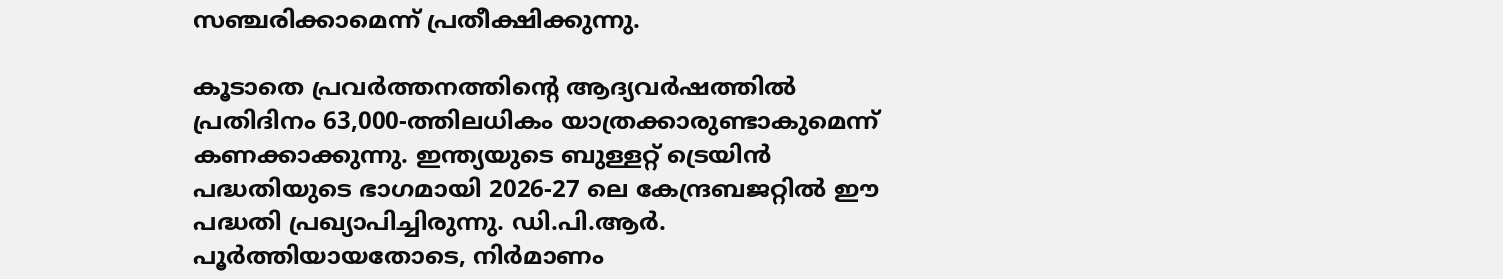സഞ്ചരിക്കാമെന്ന് പ്രതീക്ഷിക്കുന്നു.

കൂടാതെ പ്രവർത്തനത്തിന്റെ ആദ്യവർഷത്തിൽ പ്രതിദിനം 63,000-ത്തിലധികം യാത്രക്കാരുണ്ടാകുമെന്ന് കണക്കാക്കുന്നു. ഇന്ത്യയുടെ ബുള്ളറ്റ് ട്രെയിൻ പദ്ധതിയുടെ ഭാഗമായി 2026-27 ലെ കേന്ദ്രബജറ്റിൽ ഈ പദ്ധതി പ്രഖ്യാപിച്ചിരുന്നു. ഡി.പി.ആർ. പൂർത്തിയായതോടെ, നിർമാണം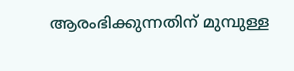ആരംഭിക്കുന്നതിന് മുമ്പുള്ള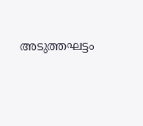അടുത്തഘട്ടം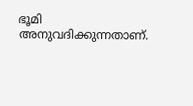ഭൂമി അനുവദിക്കുന്നതാണ്.